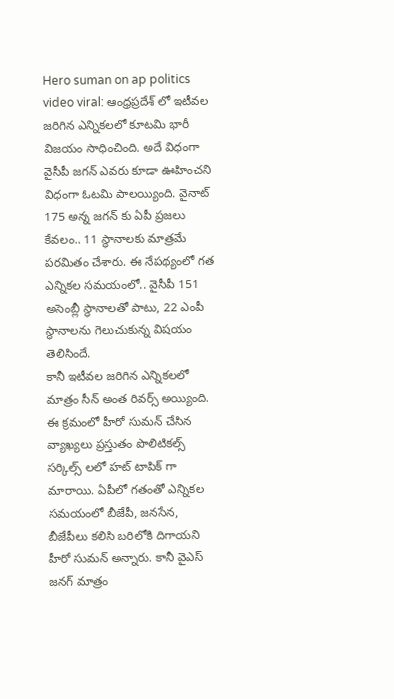Hero suman on ap politics video viral: ఆంధ్రప్రదేశ్ లో ఇటీవల జరిగిన ఎన్నికలలో కూటమి భారీ విజయం సాధించింది. అదే విధంగా వైసీపీ జగన్ ఎవరు కూడా ఊహించని విధంగా ఓటమి పాలయ్యింది. వైనాట్ 175 అన్న జగన్ కు ఏపీ ప్రజలు కేవలం.. 11 స్థానాలకు మాత్రమే పరమితం చేశారు. ఈ నేపథ్యంలో గత ఎన్నికల సమయంలో.. వైసీపీ 151 అసెంబ్లీ స్థానాలతో పాటు, 22 ఎంపీ స్థానాలను గెలుచుకున్న విషయం తెలిసిందే.
కానీ ఇటీవల జరిగిన ఎన్నికలలో మాత్రం సీన్ అంత రివర్స్ అయ్యింది. ఈ క్రమంలో హీరో సుమన్ చేసిన వ్యాఖ్యలు ప్రస్తుతం పొలిటికల్స్ సర్కిల్స్ లలో హట్ టాపిక్ గా మారాయి. ఏపీలో గతంతో ఎన్నికల సమయంలో బీజేపీ, జనసేన, బీజేపీలు కలిసి బరిలోకి దిగాయని హీరో సుమన్ అన్నారు. కానీ వైఎస్ జనగ్ మాత్రం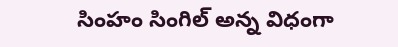సింహం సింగిల్ అన్న విధంగా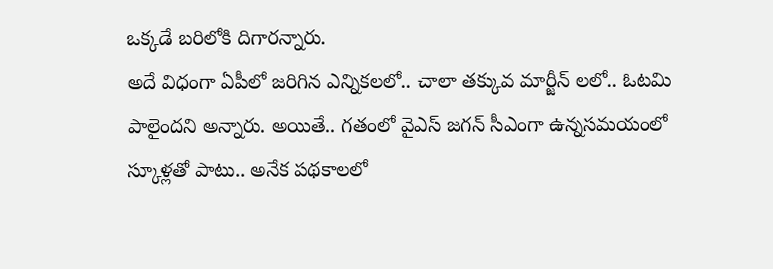ఒక్కడే బరిలోకి దిగారన్నారు.
అదే విధంగా ఏపీలో జరిగిన ఎన్నికలలో.. చాలా తక్కువ మార్జీన్ లలో.. ఓటమి పాలైందని అన్నారు. అయితే.. గతంలో వైఎస్ జగన్ సీఎంగా ఉన్నసమయంలో స్కూళ్లతో పాటు.. అనేక పథకాలలో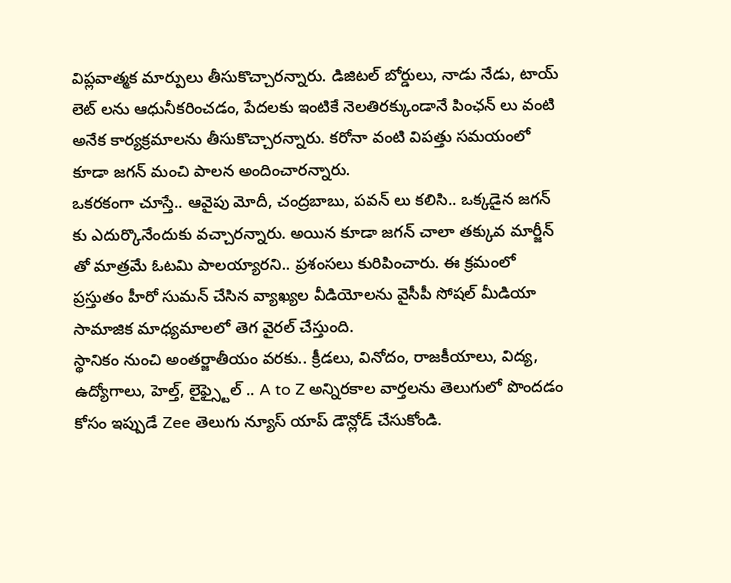విప్లవాత్మక మార్పులు తీసుకొచ్చారన్నారు. డిజిటల్ బోర్డులు, నాడు నేడు, టాయ్ లెట్ లను ఆధునీకరించడం, పేదలకు ఇంటికే నెలతిరక్కుండానే పింఛన్ లు వంటి అనేక కార్యక్రమాలను తీసుకొచ్చారన్నారు. కరోనా వంటి విపత్తు సమయంలో కూడా జగన్ మంచి పాలన అందించారన్నారు.
ఒకరకంగా చూస్తే.. ఆవైపు మోదీ, చంద్రబాబు, పవన్ లు కలిసి.. ఒక్కడైన జగన్ కు ఎదుర్కొనేందుకు వచ్చారన్నారు. అయిన కూడా జగన్ చాలా తక్కువ మార్జీన్ తో మాత్రమే ఓటమి పాలయ్యారని.. ప్రశంసలు కురిపించారు. ఈ క్రమంలో ప్రస్తుతం హీరో సుమన్ చేసిన వ్యాఖ్యల వీడియోలను వైసీపీ సోషల్ మీడియా సామాజిక మాధ్యమాలలో తెగ వైరల్ చేస్తుంది.
స్థానికం నుంచి అంతర్జాతీయం వరకు.. క్రీడలు, వినోదం, రాజకీయాలు, విద్య, ఉద్యోగాలు, హెల్త్, లైఫ్స్టైల్ .. A to Z అన్నిరకాల వార్తలను తెలుగులో పొందడం కోసం ఇప్పుడే Zee తెలుగు న్యూస్ యాప్ డౌన్లోడ్ చేసుకోండి.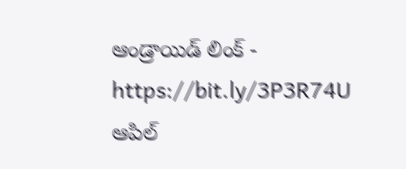ఆండ్రాయిడ్ లింక్ - https://bit.ly/3P3R74U
ఆపిల్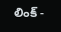లింక్ -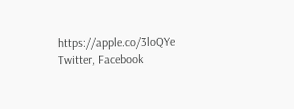https://apple.co/3loQYe
Twitter, Facebook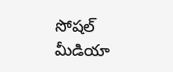సోషల్ మీడియా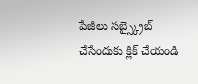పేజీలు సబ్స్క్రైబ్ చేసేందుకు క్లిక్ చేయండి